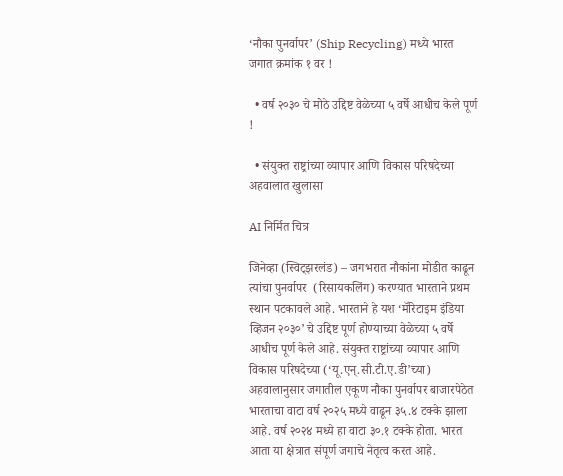‘नौका पुनर्वापर’ (Ship Recycling) मध्ये भारत जगात क्रमांक १ वर !

  • वर्ष २०३० चे मोठे उद्दिष्ट वेळेच्या ५ वर्षे आधीच केले पूर्ण !

  • संयुक्त राष्ट्रांच्या व्यापार आणि विकास परिषदेच्या अहवालात खुलासा

AI निर्मित चित्र

जिनेव्हा (स्विट्झरलंड) – जगभरात नौकांना मोडीत काढून त्यांचा पुनर्वापर  (रिसायकलिंग) करण्यात भारताने प्रथम स्थान पटकावले आहे. भारताने हे यश ‘मॅरिटाइम इंडिया व्हिजन २०३०’ चे उद्दिष्ट पूर्ण होण्याच्या वेळेच्या ५ वर्षे आधीच पूर्ण केले आहे. संयुक्त राष्ट्रांच्या व्यापार आणि विकास परिषदेच्या (‘यू.एन्.सी.टी.ए.डी’च्या)  अहवालानुसार जगातील एकूण नौका पुनर्वापर बाजारपेठेत भारताचा वाटा वर्ष २०२५ मध्ये वाढून ३५.४ टक्के झाला आहे. वर्ष २०२४ मध्ये हा वाटा ३०.१ टक्के होता. भारत आता या क्षेत्रात संपूर्ण जगाचे नेतृत्व करत आहे.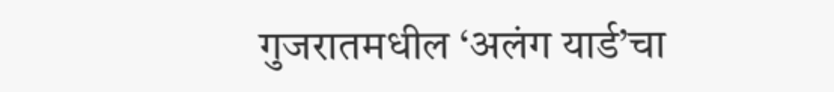गुजरातमधील ‘अलंग यार्ड’चा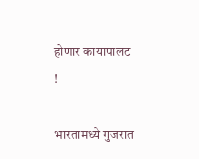होणार कायापालट !

भारतामध्ये गुजरात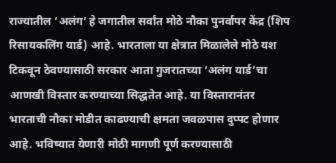राज्यातील ‘अलंग’ हे जगातील सर्वांत मोठे नौका पुनर्वापर केंद्र (शिप रिसायकलिंग यार्ड) आहे. भारताला या क्षेत्रात मिळालेले मोठे यश टिकवून ठेवण्यासाठी सरकार आता गुजरातच्या ‘अलंग यार्ड’चा आणखी विस्तार करण्याच्या सिद्धतेत आहे. या विस्तारानंतर भारताची नौका मोडीत काढण्याची क्षमता जवळपास दुप्पट होणार आहे. भविष्यात येणारी मोठी मागणी पूर्ण करण्यासाठी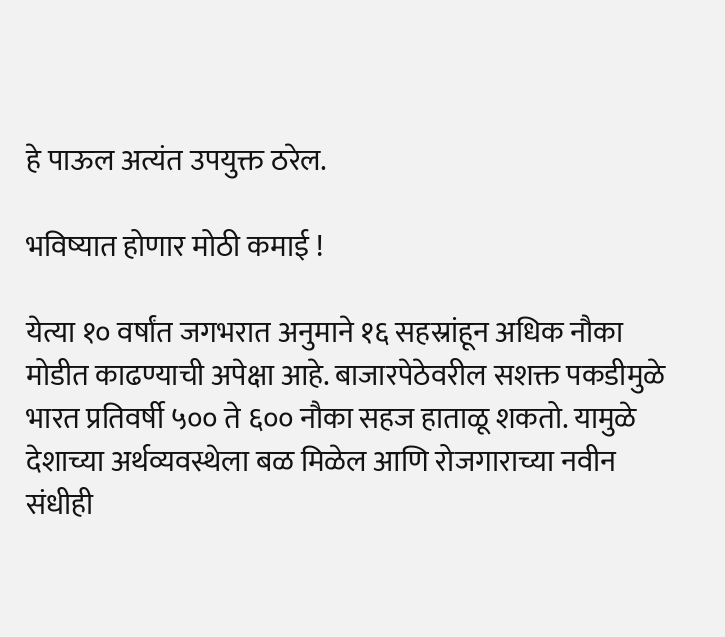हे पाऊल अत्यंत उपयुक्त ठरेल.

भविष्यात होणार मोठी कमाई !

येत्या १० वर्षांत जगभरात अनुमाने १६ सहस्रांहून अधिक नौका मोडीत काढण्याची अपेक्षा आहे. बाजारपेठेवरील सशक्त पकडीमुळे भारत प्रतिवर्षी ५०० ते ६०० नौका सहज हाताळू शकतो. यामुळे देशाच्या अर्थव्यवस्थेला बळ मिळेल आणि रोजगाराच्या नवीन संधीही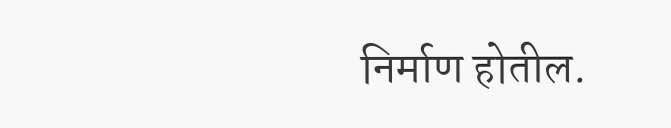निर्माण होतील.